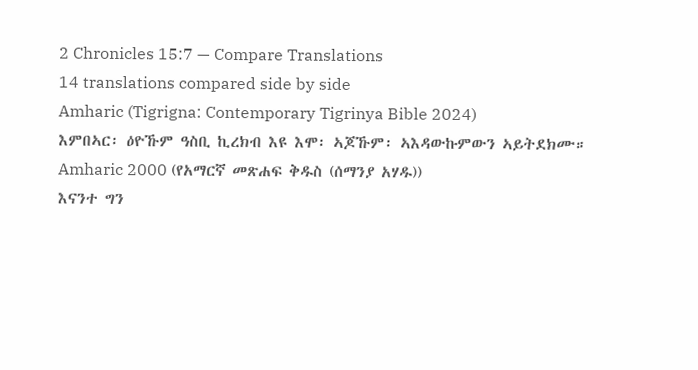2 Chronicles 15:7 — Compare Translations
14 translations compared side by side
Amharic (Tigrigna: Contemporary Tigrinya Bible 2024)
እምበኣር፡ ዕዮኹም ዓስቢ ኪረክብ እዩ እሞ፡ ኣጆኹም፡ ኣእዳውኩምውን ኣይትደክሙ።
Amharic 2000 (የአማርኛ መጽሐፍ ቅዱስ (ሰማንያ አሃዱ))
እናንተ ግን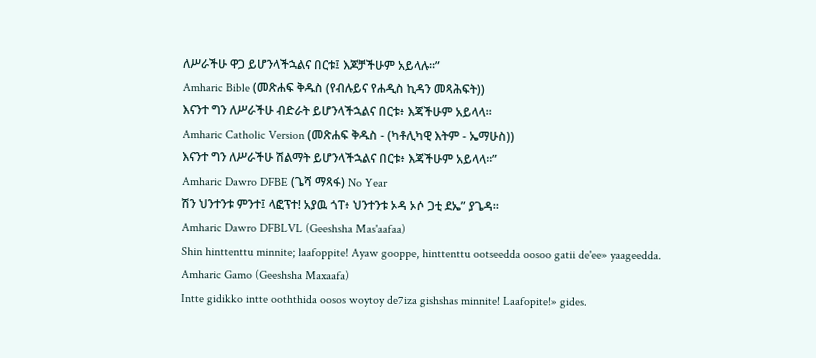ለሥራችሁ ዋጋ ይሆንላችኋልና በርቱ፤ እጆቻችሁም አይላሉ።”
Amharic Bible (መጽሐፍ ቅዱስ (የብሉይና የሐዲስ ኪዳን መጻሕፍት))
እናንተ ግን ለሥራችሁ ብድራት ይሆንላችኋልና በርቱ፥ እጃችሁም አይላላ።
Amharic Catholic Version (መጽሐፍ ቅዱስ - (ካቶሊካዊ እትም - ኤማሁስ))
እናንተ ግን ለሥራችሁ ሽልማት ይሆንላችኋልና በርቱ፥ እጃችሁም አይላላ።”
Amharic Dawro DFBE (ጌሻ ማጻፋ) No Year
ሽን ህንተንቱ ምንተ፤ ላፎፕተ! አያዉ ጎፐ፥ ህንተንቱ ኦዳ ኦሶ ጋቲ ደኤ” ያጌዳ።
Amharic Dawro DFBLVL (Geeshsha Mas'aafaa)
Shin hinttenttu minnite; laafoppite! Ayaw gooppe, hinttenttu ootseedda oosoo gatii de'ee» yaageedda.
Amharic Gamo (Geeshsha Maxaafa)
Intte gidikko intte ooththida oosos woytoy de7iza gishshas minnite! Laafopite!» gides.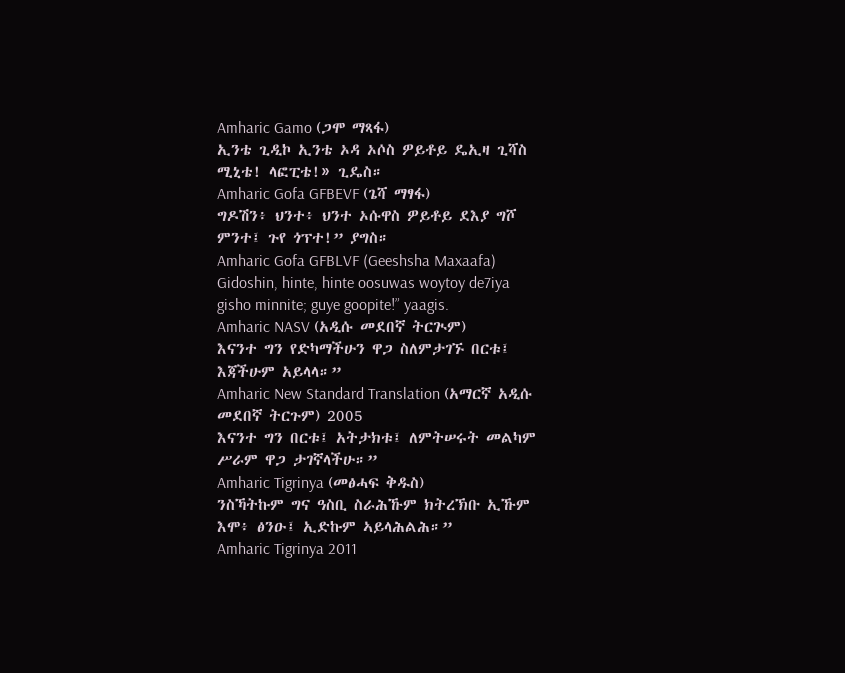Amharic Gamo (ጋሞ ማጻፋ)
ኢንቴ ጊዲኮ ኢንቴ ኦዳ ኦሶስ ዎይቶይ ዴኢዛ ጊሻስ ሚኒቴ! ላፎፒቴ!» ጊዴስ።
Amharic Gofa GFBEVF (ጌሻ ማፃፋ)
ግዶሽን፥ ህንተ፥ ህንተ ኦሱዋስ ዎይቶይ ደእያ ግሾ ምንተ፤ ጉየ ጎፕተ!” ያግስ።
Amharic Gofa GFBLVF (Geeshsha Maxaafa)
Gidoshin, hinte, hinte oosuwas woytoy de7iya gisho minnite; guye goopite!” yaagis.
Amharic NASV (አዲሱ መደበኛ ትርጒም)
እናንተ ግን የድካማችሁን ዋጋ ስለምታገኙ በርቱ፤ እጃችሁም አይላላ።”
Amharic New Standard Translation (አማርኛ አዲሱ መደበኛ ትርጉም) 2005
እናንተ ግን በርቱ፤ አትታክቱ፤ ለምትሠሩት መልካም ሥራም ዋጋ ታገኛላችሁ።”
Amharic Tigrinya (መፅሓፍ ቅዱስ)
ንስኻትኩም ግና ዓስቢ ስራሕኹም ክትረኽቡ ኢኹም እሞ፥ ፅንዑ፤ ኢድኩም ኣይላሕልሕ።”
Amharic Tigrinya 2011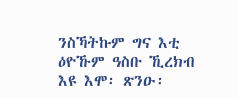ንስኻትኩም ግና እቲ ዕዮኹም ዓስቡ ኺረክብ እዩ እሞ፡ ጽንዑ፡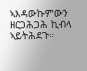ኣእዳውኩምውን ዘርጋሕጋሕ ኪብላ ኣይትሕደጉ።